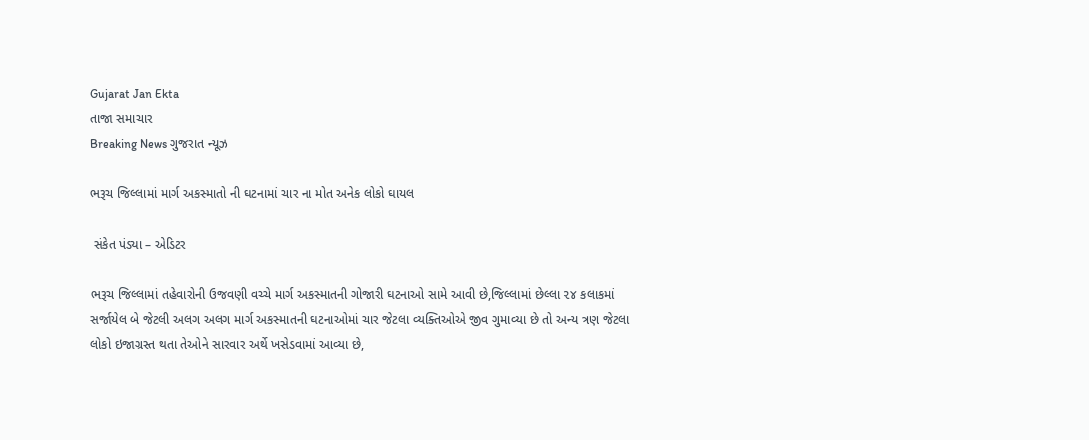Gujarat Jan Ekta
તાજા સમાચાર
Breaking News ગુજરાત ન્યૂઝ

ભરૂચ જિલ્લામાં માર્ગ અકસ્માતો ની ઘટનામાં ચાર ના મોત અનેક લોકો ઘાયલ

 સંકેત પંડ્યા – એડિટર

ભરૂચ જિલ્લામાં તહેવારોની ઉજવણી વચ્ચે માર્ગ અકસ્માતની ગોજારી ઘટનાઓ સામે આવી છે,જિલ્લામાં છેલ્લા ૨૪ કલાકમાં સર્જાયેલ બે જેટલી અલગ અલગ માર્ગ અકસ્માતની ઘટનાઓમાં ચાર જેટલા વ્યક્તિઓએ જીવ ગુમાવ્યા છે તો અન્ય ત્રણ જેટલા લોકો ઇજાગ્રસ્ત થતા તેઓને સારવાર અર્થે ખસેડવામાં આવ્યા છે,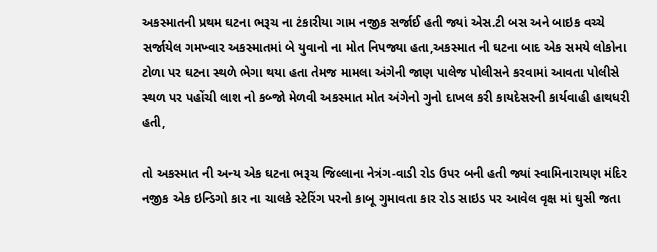અકસ્માતની પ્રથમ ઘટના ભરૂચ ના ટંકારીયા ગામ નજીક સર્જાઈ હતી જ્યાં એસ.ટી બસ અને બાઇક વચ્ચે સર્જાયેલ ગમખ્વાર અકસ્માતમાં બે યુવાનો ના મોત નિપજ્યા હતા,અકસ્માત ની ઘટના બાદ એક સમયે લોકોના ટોળા પર ઘટના સ્થળે ભેગા થયા હતા તેમજ મામલા અંગેની જાણ પાલેજ પોલીસને કરવામાં આવતા પોલીસે સ્થળ પર પહોંચી લાશ નો કબ્જો મેળવી અકસ્માત મોત અંગેનો ગુનો દાખલ કરી કાયદેસરની કાર્યવાહી હાથધરી હતી,

તો અકસ્માત ની અન્ય એક ઘટના ભરૂચ જિલ્લાના નેત્રંગ-વાડી રોડ ઉપર બની હતી જ્યાં સ્વામિનારાયણ મંદિર નજીક એક ઇન્ડિગો કાર ના ચાલકે સ્ટેરિંગ પરનો કાબૂ ગુમાવતા કાર રોડ સાઇડ પર આવેલ વૃક્ષ માં ઘુસી જતા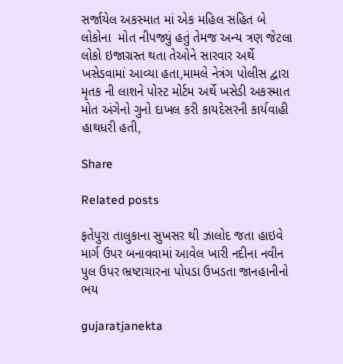સર્જાયેલ અકસ્માત માં એક મહિલ સહિત બે લોકોના  મોત નીપજ્યું હતું તેમજ અન્ય ત્રણ જેટલા લોકો ઇજાગ્રસ્ત થતા તેઓને સારવાર અર્થે ખસેડવામાં આવ્યા હતા,મામલે નેત્રંગ પોલીસ દ્વારા મૃતક ની લાશને પોસ્ટ મોર્ટમ અર્થે ખસેડી અકસ્માત મોત અંગેનો ગુનો દાખલ કરી કાયદેસરની કાર્યવાહી હાથધરી હતી,

Share

Related posts

ફતેપુરા તાલુકાના સુખસર થી ઝાલોદ જતા હાઇવે માર્ગ ઉપર બનાવવામાં આવેલ ખારી નદીના નવીન પુલ ઉપર ભ્રષ્ટાચારના પોપડા ઉખડતા જાનહાનીનો ભય

gujaratjanekta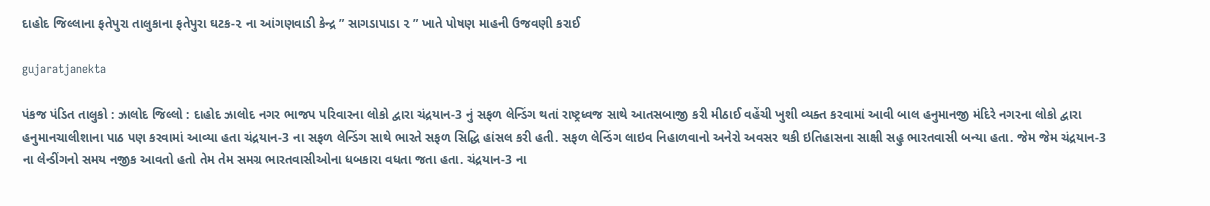દાહોદ જિલ્લાના ફતેપુરા તાલુકાના ફતેપુરા ઘટક-૨ ના આંગણવાડી કેન્દ્ર ” સાગડાપાડા ૨ ” ખાતે પોષણ માહની ઉજવણી કરાઈ

gujaratjanekta

પંકજ પંડિત તાલુકો : ઝાલોદ જિલ્લો : દાહોદ ઝાલોદ નગર ભાજપ પરિવારના લોકો દ્વારા ચંદ્રયાન-3 નું સફળ લેન્ડિંગ થતાં રાષ્ટ્રધ્વજ સાથે આતસબાજી કરી મીઠાઈ વહેંચી ખુશી વ્યક્ત કરવામાં આવી બાલ હનુમાનજી મંદિરે નગરના લોકો દ્વારા હનુમાનચાલીશાના પાઠ પણ કરવામાં આવ્યા હતા ચંદ્રયાન-3 ના સફળ લેન્ડિંગ સાથે ભારતે સફળ સિદ્ધિ હાંસલ કરી હતી. સફળ લેન્ડિંગ લાઇવ નિહાળવાનો અનેરો અવસર થકી ઇતિહાસના સાક્ષી સહુ ભારતવાસી બન્યા હતા. જેમ જેમ ચંદ્રયાન-3 ના લેન્ડીંગનો સમય નજીક આવતો હતો તેમ તેમ સમગ્ર ભારતવાસીઓના ધબકારા વધતા જતા હતા. ચંદ્રયાન-3 ના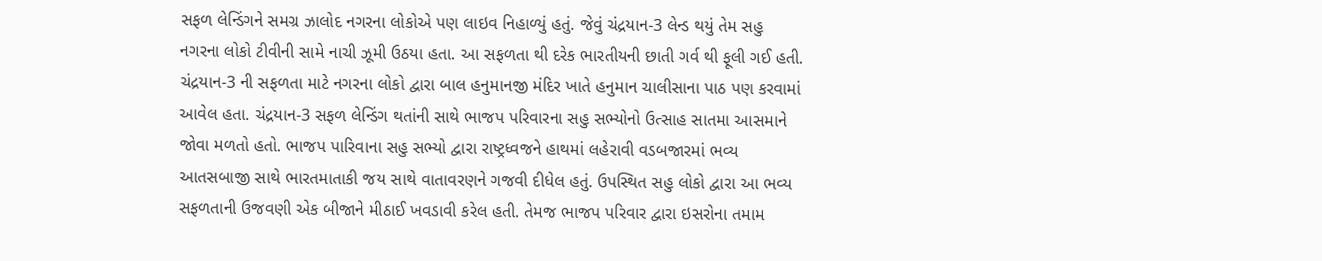સફળ લેન્ડિંગને સમગ્ર ઝાલોદ નગરના લોકોએ પણ લાઇવ નિહાળ્યું હતું. જેવું ચંદ્રયાન-3 લેન્ડ થયું તેમ સહુ નગરના લોકો ટીવીની સામે નાચી ઝૂમી ઉઠયા હતા. આ સફળતા થી દરેક ભારતીયની છાતી ગર્વ થી ફૂલી ગઈ હતી. ચંદ્રયાન-3 ની સફળતા માટે નગરના લોકો દ્વારા બાલ હનુમાનજી મંદિર ખાતે હનુમાન ચાલીસાના પાઠ પણ કરવામાં આવેલ હતા. ચંદ્રયાન-3 સફળ લેન્ડિંગ થતાંની સાથે ભાજપ પરિવારના સહુ સભ્યોનો ઉત્સાહ સાતમા આસમાને જોવા મળતો હતો. ભાજપ પારિવાના સહુ સભ્યો દ્વારા રાષ્ટ્રધ્વજને હાથમાં લહેરાવી વડબજારમાં ભવ્ય આતસબાજી સાથે ભારતમાતાકી જય સાથે વાતાવરણને ગજવી દીધેલ હતું. ઉપસ્થિત સહુ લોકો દ્વારા આ ભવ્ય સફળતાની ઉજવણી એક બીજાને મીઠાઈ ખવડાવી કરેલ હતી. તેમજ ભાજપ પરિવાર દ્વારા ઇસરોના તમામ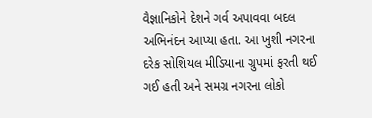વૈજ્ઞાનિકોને દેશને ગર્વ અપાવવા બદલ અભિનંદન આપ્યા હતા. આ ખુશી નગરના દરેક સોશિયલ મીડિયાના ગ્રુપમાં ફરતી થઈ ગઈ હતી અને સમગ્ર નગરના લોકો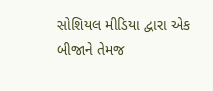સોશિયલ મીડિયા દ્વારા એક બીજાને તેમજ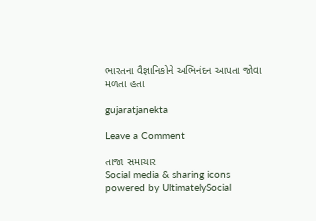ભારતના વૈજ્ઞાનિકોને અભિનંદન આપતા જોવા મળતા હતા

gujaratjanekta

Leave a Comment

તાજા સમાચાર
Social media & sharing icons powered by UltimatelySocial